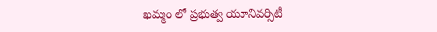ఖమ్మం లో ప్రభుత్వ యూనివర్సిటీ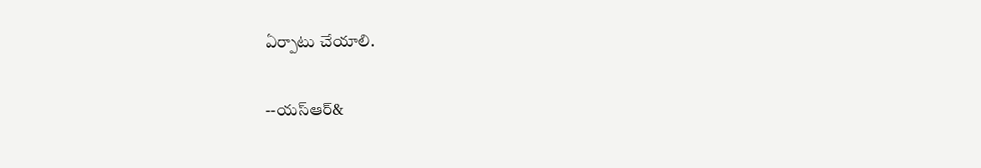ఏర్పాటు చేయాలి.

--యస్ఆర్&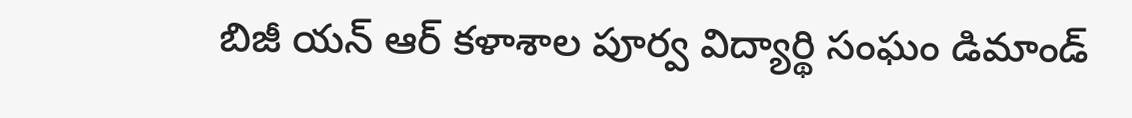బిజీ యన్ ఆర్ కళాశాల పూర్వ విద్యార్థి సంఘం డిమాండ్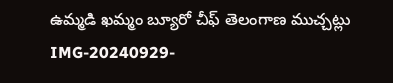ఉమ్మడి ఖమ్మం బ్యూరో చీఫ్ తెలంగాణ ముచ్చట్లు   IMG-20240929-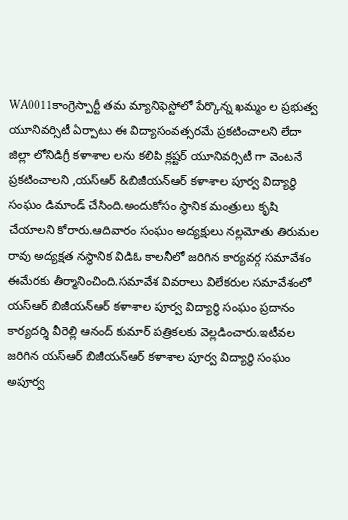WA0011కాంగ్రెస్పార్టీ తమ మ్యానిఫెస్టోలో పేర్కొన్న ఖమ్మం ల ప్రభుత్వ యూనివర్సిటీ ఏర్పాటు ఈ విద్యాసంవత్సరమే ప్రకటించాలని లేదా జిల్లా లోనిడిగ్రీ కళాశాల లను కలిపి క్లష్టర్ యూనివర్సిటీ గా వెంటనే ప్రకటించాలని ,యస్ఆర్ &బిజీయన్ఆర్ కళాశాల పూర్వ విద్యార్థి సంఘం డిమాండ్ చేసింది.అందుకోసం స్థానిక మంత్రులు కృషి చేయాలని కోరారు.ఆదివారం సంఘం అద్యక్షులు నల్లమోతు తిరుమల రావు అద్యక్షత నస్థానిక విడిఓ కాలనీలో జరిగిన కార్యవర్గ సమావేశం ఈమేరకు తీర్మానించింది.సమావేశ వివరాలు విలేకరుల సమావేశంలో యస్ఆర్ బిజీయన్ఆర్ కళాశాల పూర్వ విద్యార్థి సంఘం ప్రదానం కార్యదర్శి వీరెల్లి ఆనంద్ కుమార్ పత్రికలకు వెల్లడించారు.ఇటీవల జరిగిన యస్ఆర్ బిజీయన్ఆర్ కళాశాల పూర్వ విద్యార్థి సంఘం అపూర్వ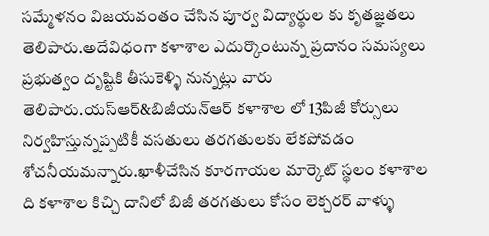సమ్మేళనం విజయవంతం చేసిన పూర్వ విద్యార్థుల కు కృతజ్ఞతలు తెలిపారు.అదేవిధంగా కళాశాల ఎదుర్కొంటున్న ప్రదానం సమస్యలు ప్రభుత్వం దృష్టికి తీసుకెళ్ళి నున్నట్లు వారు తెలిపారు.యస్ఆర్&బిజీయన్ఆర్ కళాశాల లో 13పిజీ కోర్సులు నిర్వహిస్తున్నప్పటికీ వసతులు తరగతులకు లేకపోవడం శోచనీయమన్నారు.ఖాళీచేసిన కూరగాయల మార్కెట్ స్థలం కళాశాల ది కళాశాల కిచ్చి దానిలో బిజీ తరగతులు కోసం లెక్చరర్ వాళ్ళు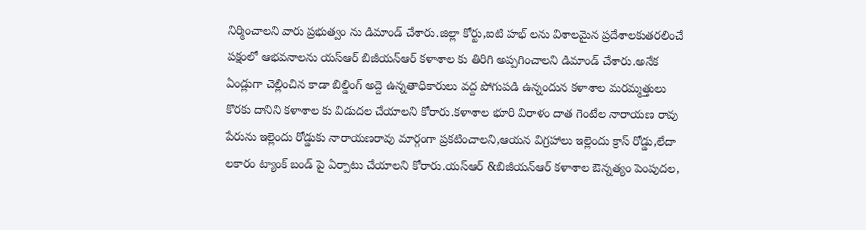నిర్మించాలని వారు ప్రభుత్వం ను డిమాండ్ చేశారు.జిల్లా కోర్టు,ఐటి హభ్ లను విశాలమైన ప్రదేశాలకుతరలించే పక్షంలో ఆభవనాలను యస్ఆర్ బిజీయన్ఆర్ కళాశాల కు తిరిగి అప్పగించాలని డిమాండ్ చేశారు.అనేక ఏండ్లుగా చెల్లించిన కాడా బిల్డింగ్ అద్దె ఉన్నతాధికారులు వద్ద పోగుపడి ఉన్నందున కళాశాల మరమ్మత్తులు కొరకు దానిని కళాశాల కు విడుదల చేయాలని కోరారు.కళాశాల భూరి విరాళం దాత గెంటేల నారాయణ రావు పేరును ఇల్లెందు రోడ్డుకు నారాయణరావు మార్గంగా ప్రకటించాలని,ఆయన విగ్రహాలు ఇల్లెందు క్రాస్ రోడ్డు,లేదా లకారం ట్యాంక్ బండ్ పై ఏర్పాటు చేయాలని కోరారు.యస్ఆర్ &బిజీయన్ఆర్ కళాశాల ఔన్నత్యం పెంపుదల,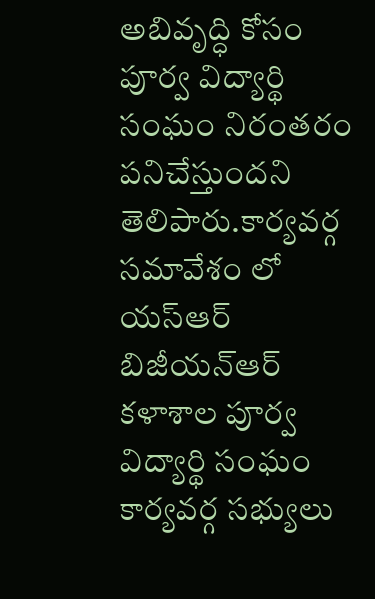అబివృద్ధి కోసం పూర్వ విద్యార్థి సంఘం నిరంతరం పనిచేస్తుందని తెలిపారు.కార్యవర్గ సమావేశం లో యస్ఆర్ బిజీయన్ఆర్ కళాశాల పూర్వ విద్యార్థి సంఘం కార్యవర్గ సభ్యులు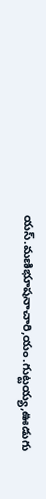యస్.మణిభూషనాచారి,యం.గుట్టయ్య,ఊడుగు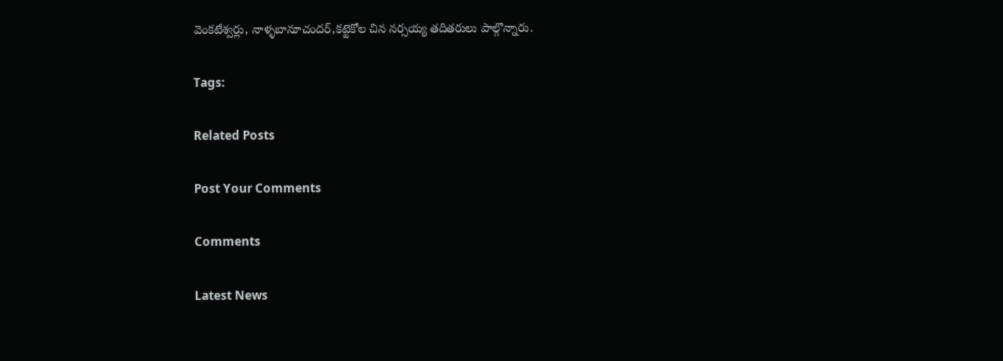వెంకటేశ్వర్లు, నాళ్ళబానూచందర్,కట్టెకోల చిన నర్సయ్య తదితరులు పాల్గొన్నారు.

Tags:

Related Posts

Post Your Comments

Comments

Latest News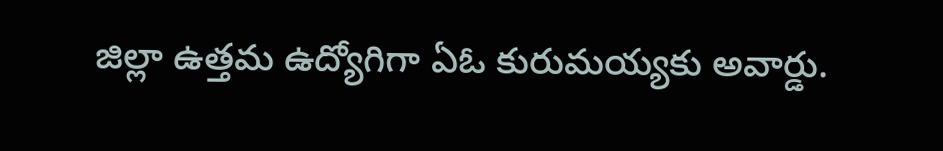జిల్లా ఉత్తమ ఉద్యోగిగా ఏఓ కురుమయ్యకు అవార్డు.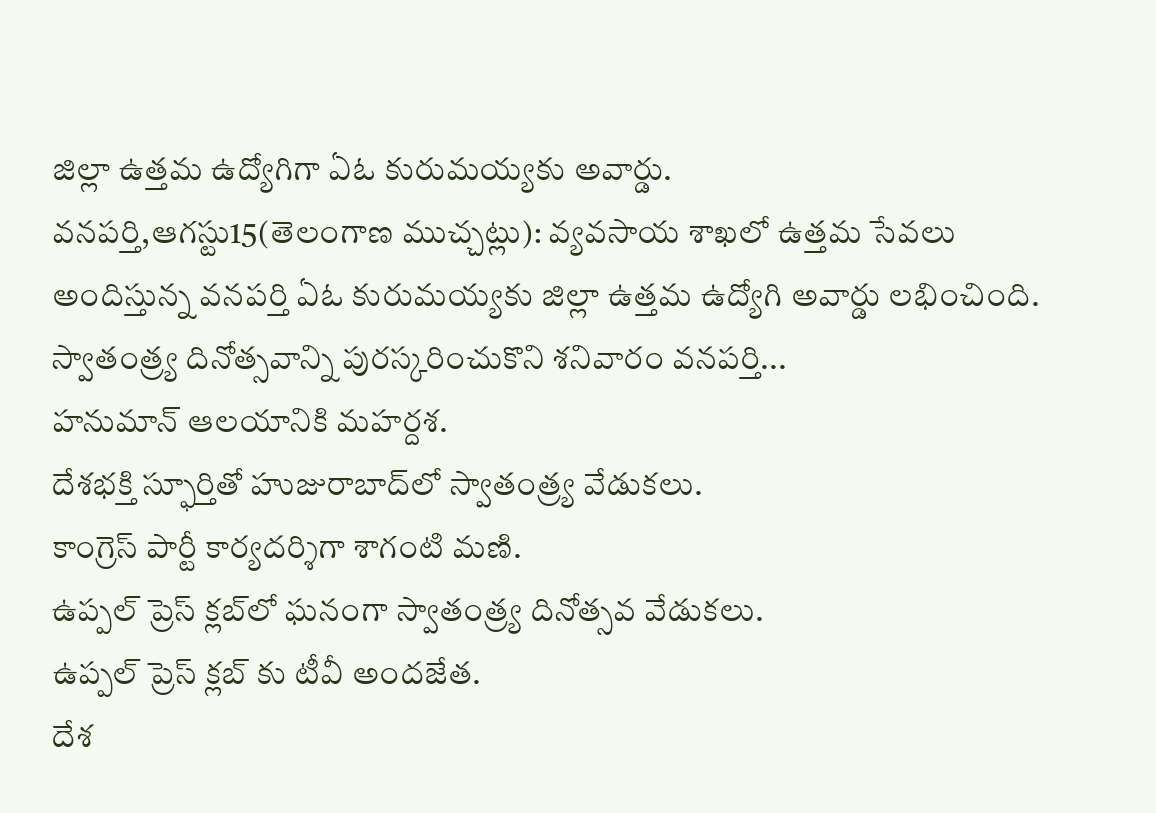జిల్లా ఉత్తమ ఉద్యోగిగా ఏఓ కురుమయ్యకు అవార్డు.
వనపర్తి,ఆగస్టు15(తెలంగాణ ముచ్చట్లు): వ్యవసాయ శాఖలో ఉత్తమ సేవలు అందిస్తున్న వనపర్తి ఏఓ కురుమయ్యకు జిల్లా ఉత్తమ ఉద్యోగి అవార్డు లభించింది. స్వాతంత్ర్య దినోత్సవాన్ని పురస్కరించుకొని శనివారం వనపర్తి...
హనుమాన్ ఆలయానికి మహర్దశ.
దేశభక్తి స్ఫూర్తితో హుజురాబాద్‌లో స్వాతంత్ర్య వేడుకలు.
కాంగ్రెస్ పార్టీ కార్యదర్శిగా శాగంటి మణి.
ఉప్పల్ ప్రెస్ క్లబ్‌లో ఘనంగా స్వాతంత్ర్య దినోత్సవ వేడుకలు.
ఉప్పల్ ప్రెస్ క్లబ్‌ కు టీవీ అందజేత.
దేశ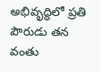అభివృద్ధిలో ప్రతి పౌరుడు తన వంతు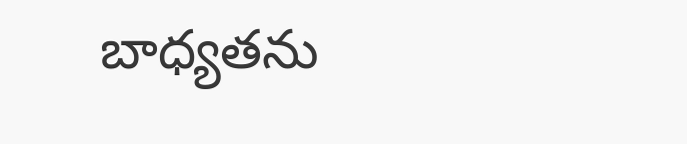బాధ్యతను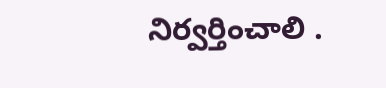నిర్వర్తించాలి .